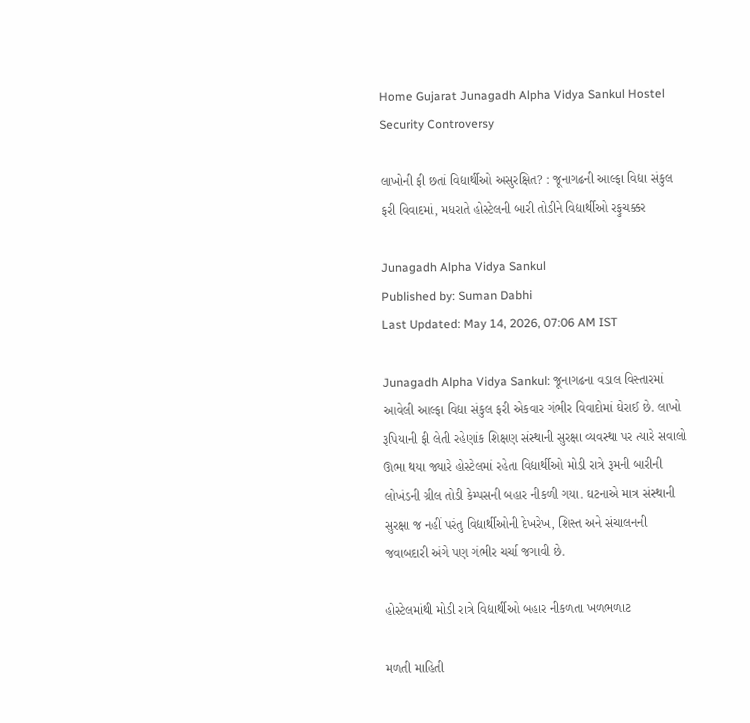Home Gujarat Junagadh Alpha Vidya Sankul Hostel Security Controversy

લાખોની ફી છતાં વિદ્યાર્થીઓ અસુરક્ષિત? : જૂનાગઢની આલ્ફા વિદ્યા સંકુલ ફરી વિવાદમાં, મધરાતે હોસ્ટેલની બારી તોડીને વિદ્યાર્થીઓ રફુચક્કર

Junagadh Alpha Vidya Sankul
Published by: Suman Dabhi
Last Updated: May 14, 2026, 07:06 AM IST

Junagadh Alpha Vidya Sankul: જૂનાગઢના વડાલ વિસ્તારમાં આવેલી આલ્ફા વિદ્યા સંકુલ ફરી એકવાર ગંભીર વિવાદોમાં ઘેરાઈ છે. લાખો રૂપિયાની ફી લેતી રહેણાંક શિક્ષણ સંસ્થાની સુરક્ષા વ્યવસ્થા પર ત્યારે સવાલો ઊભા થયા જ્યારે હોસ્ટેલમાં રહેતા વિદ્યાર્થીઓ મોડી રાત્રે રૂમની બારીની લોખંડની ગ્રીલ તોડી કેમ્પસની બહાર નીકળી ગયા. ઘટનાએ માત્ર સંસ્થાની સુરક્ષા જ નહીં પરંતુ વિદ્યાર્થીઓની દેખરેખ, શિસ્ત અને સંચાલનની જવાબદારી અંગે પણ ગંભીર ચર્ચા જગાવી છે.

હોસ્ટેલમાંથી મોડી રાત્રે વિદ્યાર્થીઓ બહાર નીકળતા ખળભળાટ

મળતી માહિતી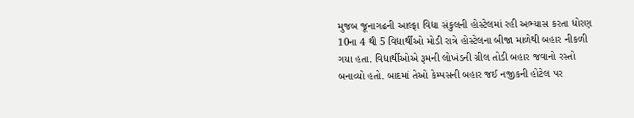મુજબ જૂનાગઢની આલ્ફા વિદ્યા સંકુલની હોસ્ટેલમાં રહી અભ્યાસ કરતા ધોરણ 10ના 4 થી 5 વિદ્યાર્થીઓ મોડી રાત્રે હોસ્ટેલના બીજા માળેથી બહાર નીકળી ગયા હતા. વિદ્યાર્થીઓએ રૂમની લોખંડની ગ્રીલ તોડી બહાર જવાનો રસ્તો બનાવ્યો હતો. બાદમાં તેઓ કેમ્પસની બહાર જઈ નજીકની હોટેલ પર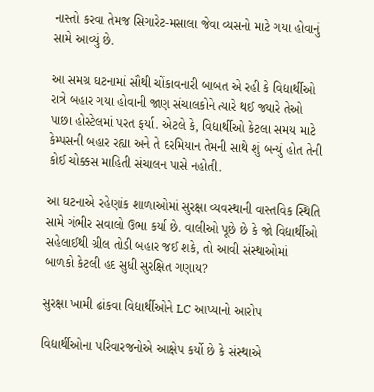નાસ્તો કરવા તેમજ સિગારેટ-મસાલા જેવા વ્યસનો માટે ગયા હોવાનું સામે આવ્યું છે.

આ સમગ્ર ઘટનામાં સૌથી ચોંકાવનારી બાબત એ રહી કે વિદ્યાર્થીઓ રાત્રે બહાર ગયા હોવાની જાણ સંચાલકોને ત્યારે થઈ જ્યારે તેઓ પાછા હોસ્ટેલમાં પરત ફર્યા. એટલે કે, વિદ્યાર્થીઓ કેટલા સમય માટે કેમ્પસની બહાર રહ્યા અને તે દરમિયાન તેમની સાથે શું બન્યું હોત તેની કોઈ ચોક્કસ માહિતી સંચાલન પાસે નહોતી.

આ ઘટનાએ રહેણાંક શાળાઓમાં સુરક્ષા વ્યવસ્થાની વાસ્તવિક સ્થિતિ સામે ગંભીર સવાલો ઉભા કર્યા છે. વાલીઓ પૂછે છે કે જો વિદ્યાર્થીઓ સહેલાઈથી ગ્રીલ તોડી બહાર જઈ શકે, તો આવી સંસ્થાઓમાં બાળકો કેટલી હદ સુધી સુરક્ષિત ગણાય?

સુરક્ષા ખામી ઢાંકવા વિદ્યાર્થીઓને LC આપ્યાનો આરોપ

વિદ્યાર્થીઓના પરિવારજનોએ આક્ષેપ કર્યો છે કે સંસ્થાએ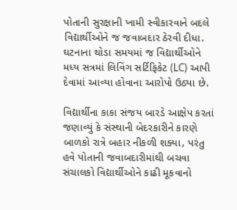પોતાની સુરક્ષાની ખામી સ્વીકારવાને બદલે વિદ્યાર્થીઓને જ જવાબદાર ઠેરવી દીધા. ઘટનાના થોડા સમયમાં જ વિદ્યાર્થીઓને મધ્ય સત્રમાં લિવિંગ સર્ટિફિકેટ (LC) આપી દેવામાં આવ્યા હોવાના આરોપો ઉઠ્યા છે.

વિદ્યાર્થીના કાકા સંજય બારડે આક્ષેપ કરતાં જણાવ્યું કે સંસ્થાની બેદરકારીને કારણે બાળકો રાત્રે બહાર નીકળી શક્યા, પરંતુ હવે પોતાની જવાબદારીમાંથી બચવા સંચાલકો વિદ્યાર્થીઓને કાઢી મૂકવાનો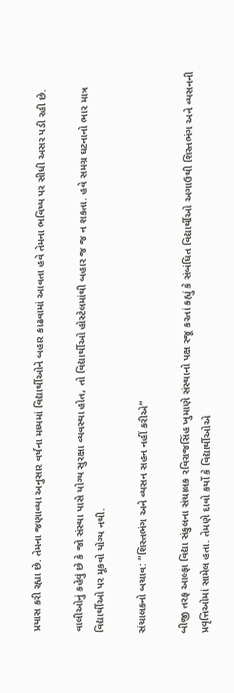પ્રયાસ કરી રહ્યા છે. તેમના જણાવ્યા અનુસાર વર્ષના મધ્યમાં વિદ્યાર્થીઓને બહાર કાઢવામાં આવતા હવે તેમના ભવિષ્ય પર સીધી અસર પડી રહી છે.

વાલીઓનું કહેવું છે કે જો સંસ્થા પાસે યોગ્ય સુરક્ષા વ્યવસ્થા હોત, તો વિદ્યાર્થીઓ હોસ્ટેલમાંથી બહાર જ જ ન શકતા. હવે સમગ્ર ઘટનાનો ભાર માત્ર વિદ્યાર્થીઓ પર મૂકવો યોગ્ય નથી.

સંચાલકનો બચાવ: “શિસ્તભંગ અને વ્યસન સહન નહીં કરીએ”

બીજી તરફ આલ્ફા વિદ્યા સંકુલના સંચાલક રવિરાજસિંહ ખુમાણે સંસ્થાનો પક્ષ રજૂ કરતાં કહ્યું કે સંબંધિત વિદ્યાર્થીઓ અગાઉથી શિસ્તભંગ અને વ્યસનની પ્રવૃત્તિઓમાં સામેલ હતા. તેમણે દાવો કર્યો કે વિદ્યાર્થીઓએ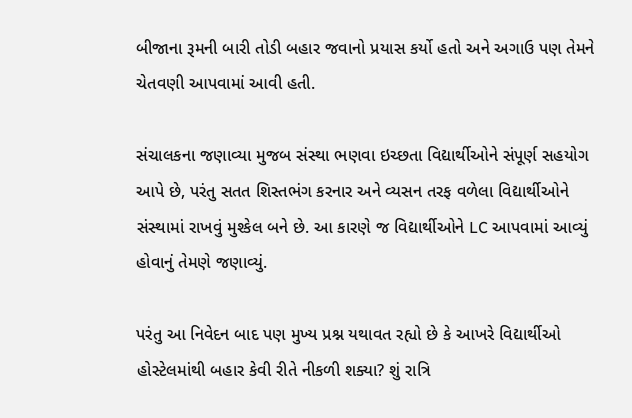બીજાના રૂમની બારી તોડી બહાર જવાનો પ્રયાસ કર્યો હતો અને અગાઉ પણ તેમને ચેતવણી આપવામાં આવી હતી.

સંચાલકના જણાવ્યા મુજબ સંસ્થા ભણવા ઇચ્છતા વિદ્યાર્થીઓને સંપૂર્ણ સહયોગ આપે છે, પરંતુ સતત શિસ્તભંગ કરનાર અને વ્યસન તરફ વળેલા વિદ્યાર્થીઓને સંસ્થામાં રાખવું મુશ્કેલ બને છે. આ કારણે જ વિદ્યાર્થીઓને LC આપવામાં આવ્યું હોવાનું તેમણે જણાવ્યું.

પરંતુ આ નિવેદન બાદ પણ મુખ્ય પ્રશ્ન યથાવત રહ્યો છે કે આખરે વિદ્યાર્થીઓ હોસ્ટેલમાંથી બહાર કેવી રીતે નીકળી શક્યા? શું રાત્રિ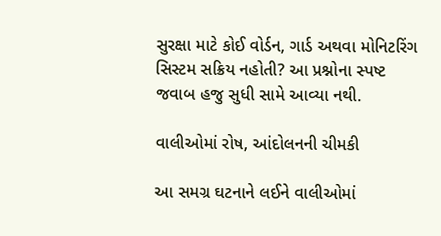સુરક્ષા માટે કોઈ વોર્ડન, ગાર્ડ અથવા મોનિટરિંગ સિસ્ટમ સક્રિય નહોતી? આ પ્રશ્નોના સ્પષ્ટ જવાબ હજુ સુધી સામે આવ્યા નથી.

વાલીઓમાં રોષ, આંદોલનની ચીમકી

આ સમગ્ર ઘટનાને લઈને વાલીઓમાં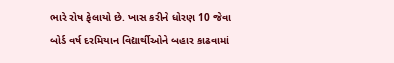ભારે રોષ ફેલાયો છે. ખાસ કરીને ધોરણ 10 જેવા બોર્ડ વર્ષ દરમિયાન વિદ્યાર્થીઓને બહાર કાઢવામાં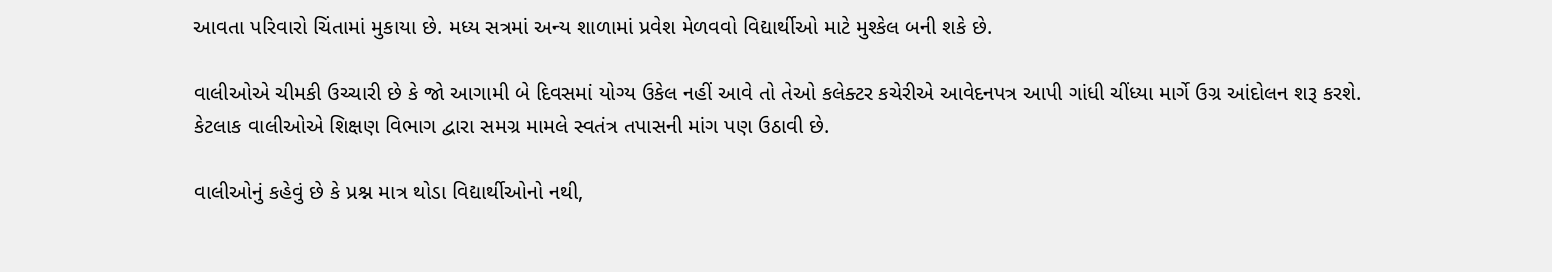આવતા પરિવારો ચિંતામાં મુકાયા છે. મધ્ય સત્રમાં અન્ય શાળામાં પ્રવેશ મેળવવો વિદ્યાર્થીઓ માટે મુશ્કેલ બની શકે છે.

વાલીઓએ ચીમકી ઉચ્ચારી છે કે જો આગામી બે દિવસમાં યોગ્ય ઉકેલ નહીં આવે તો તેઓ કલેક્ટર કચેરીએ આવેદનપત્ર આપી ગાંધી ચીંધ્યા માર્ગે ઉગ્ર આંદોલન શરૂ કરશે. કેટલાક વાલીઓએ શિક્ષણ વિભાગ દ્વારા સમગ્ર મામલે સ્વતંત્ર તપાસની માંગ પણ ઉઠાવી છે.

વાલીઓનું કહેવું છે કે પ્રશ્ન માત્ર થોડા વિદ્યાર્થીઓનો નથી,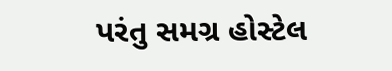પરંતુ સમગ્ર હોસ્ટેલ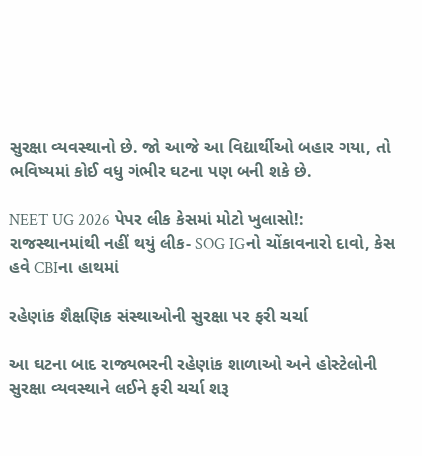સુરક્ષા વ્યવસ્થાનો છે. જો આજે આ વિદ્યાર્થીઓ બહાર ગયા, તો ભવિષ્યમાં કોઈ વધુ ગંભીર ઘટના પણ બની શકે છે.

NEET UG 2026 પેપર લીક કેસમાં મોટો ખુલાસો!: રાજસ્થાનમાંથી નહીં થયું લીક- SOG IGનો ચોંકાવનારો દાવો, કેસ હવે CBIના હાથમાં

રહેણાંક શૈક્ષણિક સંસ્થાઓની સુરક્ષા પર ફરી ચર્ચા

આ ઘટના બાદ રાજ્યભરની રહેણાંક શાળાઓ અને હોસ્ટેલોની સુરક્ષા વ્યવસ્થાને લઈને ફરી ચર્ચા શરૂ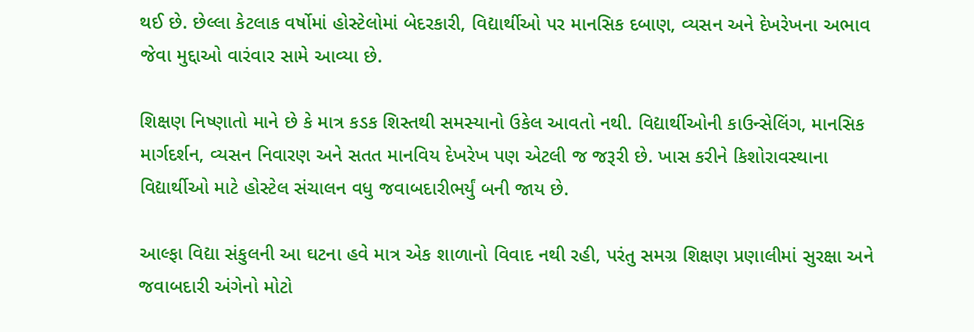થઈ છે. છેલ્લા કેટલાક વર્ષોમાં હોસ્ટેલોમાં બેદરકારી, વિદ્યાર્થીઓ પર માનસિક દબાણ, વ્યસન અને દેખરેખના અભાવ જેવા મુદ્દાઓ વારંવાર સામે આવ્યા છે.

શિક્ષણ નિષ્ણાતો માને છે કે માત્ર કડક શિસ્તથી સમસ્યાનો ઉકેલ આવતો નથી. વિદ્યાર્થીઓની કાઉન્સેલિંગ, માનસિક માર્ગદર્શન, વ્યસન નિવારણ અને સતત માનવિય દેખરેખ પણ એટલી જ જરૂરી છે. ખાસ કરીને કિશોરાવસ્થાના વિદ્યાર્થીઓ માટે હોસ્ટેલ સંચાલન વધુ જવાબદારીભર્યું બની જાય છે.

આલ્ફા વિદ્યા સંકુલની આ ઘટના હવે માત્ર એક શાળાનો વિવાદ નથી રહી, પરંતુ સમગ્ર શિક્ષણ પ્રણાલીમાં સુરક્ષા અને જવાબદારી અંગેનો મોટો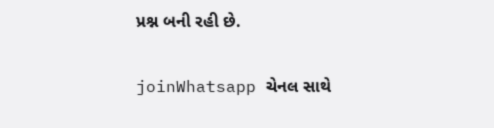પ્રશ્ન બની રહી છે.

joinWhatsapp ચેનલ સાથે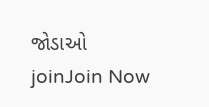જોડાઓ
joinJoin Now